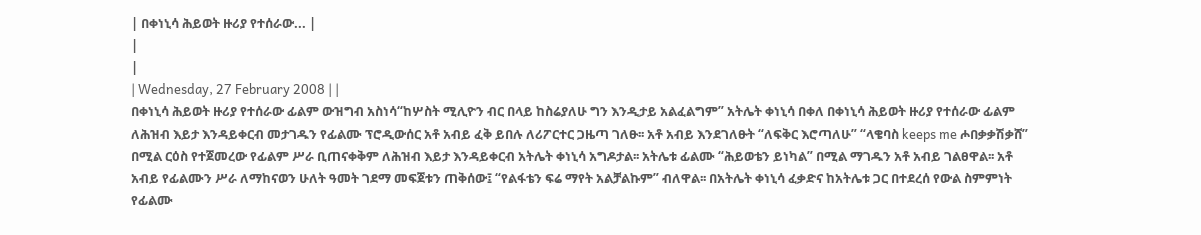| በቀነኒሳ ሕይወት ዙሪያ የተሰራው... |
|
|
| Wednesday, 27 February 2008 | |
በቀነኒሳ ሕይወት ዙሪያ የተሰራው ፊልም ውዝግብ አስነሳ“ከሦስት ሚሊዮን ብር በላይ ከስሬያለሁ ግን እንዲታይ አልፈልግም” አትሌት ቀነኒሳ በቀለ በቀነኒሳ ሕይወት ዙሪያ የተሰራው ፊልም ለሕዝብ እይታ እንዳይቀርብ መታገዱን የፊልሙ ፕሮዲውሰር አቶ አብይ ፈቅ ይበሉ ለሪፖርተር ጋዜጣ ገለፁ፡፡ አቶ አብይ እንደገለፁት “ለፍቅር እሮጣለሁ” “ላቄባስ keeps me ሖበቃቃሽቃሸ” በሚል ርዕስ የተጀመረው የፊልም ሥራ ቢጠናቀቅም ለሕዝብ እይታ እንዳይቀርብ አትሌት ቀነኒሳ አግዶታል፡፡ አትሌቱ ፊልሙ “ሕይወቴን ይነካል” በሚል ማገዱን አቶ አብይ ገልፀዋል፡፡ አቶ አብይ የፊልሙን ሥራ ለማከናወን ሁለት ዓመት ገደማ መፍጀቱን ጠቅሰው፤ “የልፋቴን ፍሬ ማየት አልቻልኩም” ብለዋል፡፡ በአትሌት ቀነኒሳ ፈቃድና ከአትሌቱ ጋር በተደረሰ የውል ስምምነት የፊልሙ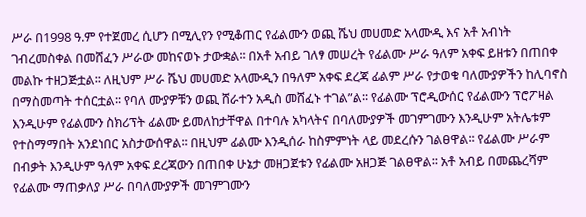ሥራ በ1998 ዓ.ም የተጀመረ ሲሆን በሚሊየን የሚቆጠር የፊልሙን ወጪ ሼህ መሀመድ አላሙዲ እና አቶ አብነት ገብረመስቀል በመሸፈን ሥራው መከናወኑ ታውቋል፡፡ በአቶ አብይ ገለፃ መሠረት የፊልሙ ሥራ ዓለም አቀፍ ይዘቱን በጠበቀ መልኩ ተዘጋጅቷል፡፡ ለዚህም ሥራ ሼህ መሀመድ አላሙዲን በዓለም አቀፍ ደረጃ ፊልም ሥራ የታወቁ ባለሙያዎችን ከሊባኖስ በማስመጣት ተሰርቷል፡፡ የባለ ሙያዎቹን ወጪ ሸራተን አዲስ መሸፈኑ ተገል”ል፡፡ የፊልሙ ፕሮዲውሰር የፊልሙን ፕሮፖዛል እንዲሁም የፊልሙን ስክሪፕት ፊልሙ ይመለከታቸዋል በተባሉ አካላትና በባለሙያዎች መገምገሙን እንዲሁም አትሌቱም የተስማማበት አንደነበር አስታውሰዋል፡፡ በዚህም ፊልሙ እንዲሰራ ከስምምነት ላይ መደረሱን ገልፀዋል፡፡ የፊልሙ ሥራም በብቃት እንዲሁም ዓለም አቀፍ ደረጃውን በጠበቀ ሁኔታ መዘጋጀቱን የፊልሙ አዘጋጅ ገልፀዋል፡፡ አቶ አብይ በመጨረሻም የፊልሙ ማጠቃለያ ሥራ በባለሙያዎች መገምገሙን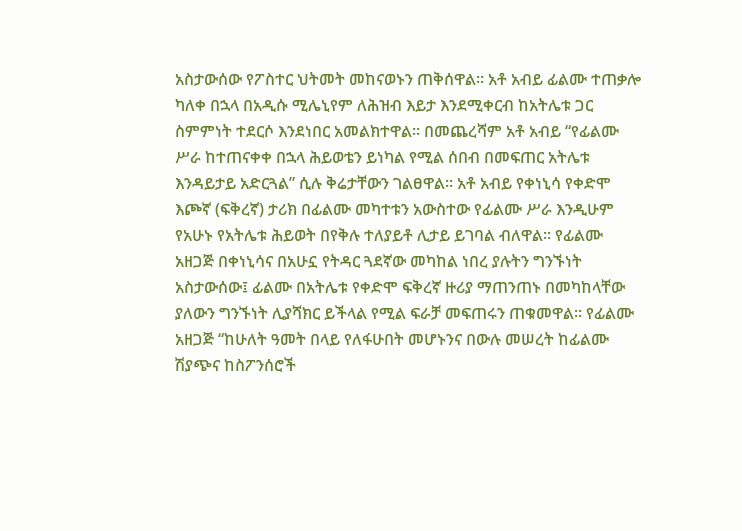አስታውሰው የፖስተር ህትመት መከናወኑን ጠቅሰዋል፡፡ አቶ አብይ ፊልሙ ተጠቃሎ ካለቀ በኋላ በአዲሱ ሚሌኒየም ለሕዝብ እይታ እንደሚቀርብ ከአትሌቱ ጋር ስምምነት ተደርሶ እንደነበር አመልክተዋል፡፡ በመጨረሻም አቶ አብይ “የፊልሙ ሥራ ከተጠናቀቀ በኋላ ሕይወቴን ይነካል የሚል ሰበብ በመፍጠር አትሌቱ እንዳይታይ አድርጓል” ሲሉ ቅሬታቸውን ገልፀዋል፡፡ አቶ አብይ የቀነኒሳ የቀድሞ እጮኛ (ፍቅረኛ) ታሪክ በፊልሙ መካተቱን አውስተው የፊልሙ ሥራ እንዲሁም የአሁኑ የአትሌቱ ሕይወት በየቅሉ ተለያይቶ ሊታይ ይገባል ብለዋል፡፡ የፊልሙ አዘጋጅ በቀነኒሳና በአሁኗ የትዳር ጓደኛው መካከል ነበረ ያሉትን ግንኙነት አስታውሰው፤ ፊልሙ በአትሌቱ የቀድሞ ፍቅረኛ ዙሪያ ማጠንጠኑ በመካከላቸው ያለውን ግንኙነት ሊያሻክር ይችላል የሚል ፍራቻ መፍጠሩን ጠቁመዋል፡፡ የፊልሙ አዘጋጅ “ከሁለት ዓመት በላይ የለፋሁበት መሆኑንና በውሉ መሠረት ከፊልሙ ሽያጭና ከስፖንሰሮች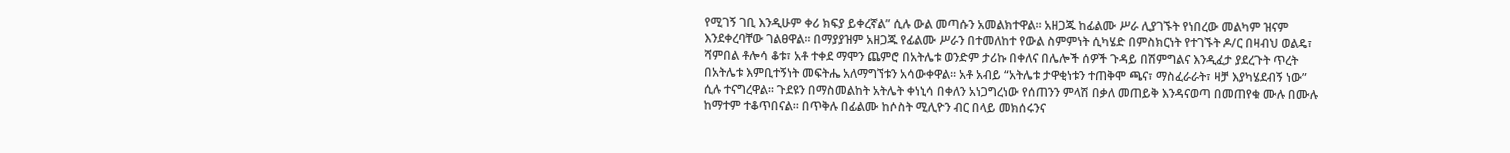የሚገኝ ገቢ እንዲሁም ቀሪ ክፍያ ይቀረኛል” ሲሉ ውል መጣሱን አመልክተዋል፡፡ አዘጋጁ ከፊልሙ ሥራ ሊያገኙት የነበረው መልካም ዝናም እንደቀረባቸው ገልፀዋል፡፡ በማያያዝም አዘጋጁ የፊልሙ ሥራን በተመለከተ የውል ስምምነት ሲካሄድ በምስክርነት የተገኙት ዶ/ር በዛብህ ወልዴ፣ ሻምበል ቶሎሳ ቆቱ፣ አቶ ተቀደ ማሞን ጨምሮ በአትሌቱ ወንድም ታሪኩ በቀለና በሌሎች ሰዎች ጉዳይ በሽምግልና እንዲፈታ ያደረጉት ጥረት በአትሌቱ እምቢተኝነት መፍትሔ አለማግኘቱን አሳውቀዋል፡፡ አቶ አብይ “አትሌቱ ታዋቂነቱን ተጠቅሞ ጫና፣ ማስፈራራት፣ ዛቻ እያካሄደብኝ ነው” ሲሉ ተናግረዋል፡፡ ጉደዩን በማስመልከት አትሌት ቀነኒሳ በቀለን አነጋግረነው የሰጠንን ምላሽ በቃለ መጠይቅ እንዳናወጣ በመጠየቁ ሙሉ በሙሉ ከማተም ተቆጥበናል፡፡ በጥቅሉ በፊልሙ ከሶስት ሚሊዮን ብር በላይ መክሰሩንና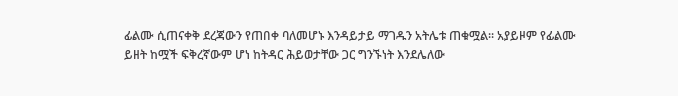ፊልሙ ሲጠናቀቅ ደረጃውን የጠበቀ ባለመሆኑ እንዳይታይ ማገዱን አትሌቱ ጠቁሟል፡፡ አያይዞም የፊልሙ ይዘት ከሟች ፍቅረኛውም ሆነ ከትዳር ሕይወታቸው ጋር ግንኙነት እንደሌለው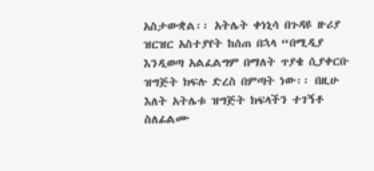አስታውቋል፡፡ አትሌት ቀነኒሳ በጉዳዩ ዙሪያ ዝርዝር አስተያየት ከሰጠ በኋላ “በሚዲያ እንዲወጣ አልፈልግም በማለት ጥያቄ ሲያቀርቡ ዝግጅት ክፍሉ ድረስ በምጣት ነው፡፡ በዚሁ እለት አትሌቱ ዝግጅት ክፍላችን ተገኝቶ ስለፊልሙ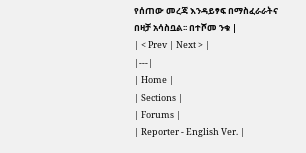የሰጠው መረጃ እንዳይፃፍ በማስፈራራትና በዛቻ አሳስቧል፡፡ በተሾመ ንቁ |
| < Prev | Next > |
|---|
| Home |
| Sections |
| Forums |
| Reporter - English Ver. |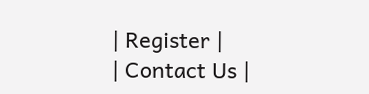| Register |
| Contact Us |